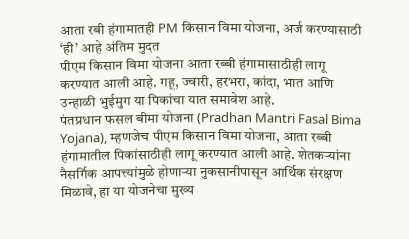आता रबी हंगामातही PM किसान विमा योजना, अर्ज करण्यासाठी ‘ही’ आहे अंतिम मुदत
पीएम किसान विमा योजना आता रब्बी हंगामासाठीही लागू करण्यात आली आहे. गहू, ज्वारी, हरभरा, कांदा, भात आणि उन्हाळी भुईमुग या पिकांचा यात समावेश आहे.
पंतप्रधान फसल बीमा योजना (Pradhan Mantri Fasal Bima Yojana), म्हणजेच पीएम किसान विमा योजना, आता रब्बी हंगामातील पिकांसाठीही लागू करण्यात आली आहे. शेतकऱ्यांना नैसर्गिक आपत्त्यांमुळे होणाऱ्या नुकसानीपासून आर्थिक संरक्षण मिळावे, हा या योजनेचा मुख्य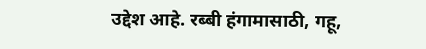उद्देश आहे. रब्बी हंगामासाठी, गहू,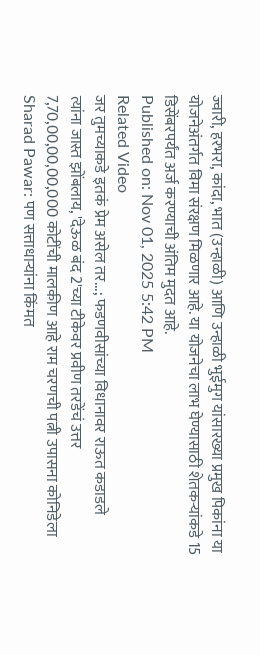ज्वारी, हरभरा, कांदा, भात (उन्हाळी) आणि उन्हाळी भुईमुग यांसारख्या प्रमुख पिकांना या योजनेअंतर्गत विमा संरक्षण मिळणार आहे. या योजनेचा लाभ घेण्यासाठी शेतकऱ्यांकडे 15 डिसेंबरपर्यंत अर्ज करण्याची अंतिम मुदत आहे.
Published on: Nov 01, 2025 5:42 PM
Related Video
जर तुमच्याकडे इतकं प्रेम असेल तर...; फडणवीसांच्या विधानावर राऊत कडाडले
त्यांना जास्त झोंबलाय, 'देऊळ बंद 2'च्या टीकेवर प्रवीण तरडेंचं उत्तर
7,70,00,00,00,000 कोटींची मालकीण आहे राम चरणची पत्नी उपासना कोनिडेला
Sharad Pawar: पण सत्ताधाऱ्यांना किंमत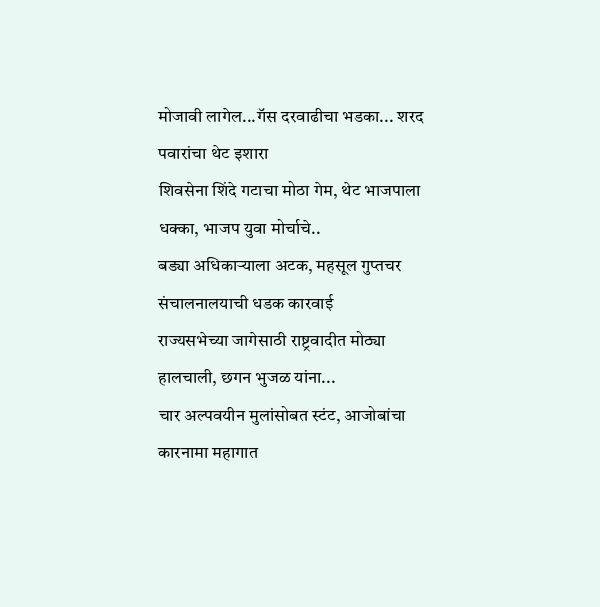मोजावी लागेल...गॅस दरवाढीचा भडका... शरद पवारांचा थेट इशारा
शिवसेना शिंदे गटाचा मोठा गेम, थेट भाजपाला धक्का, भाजप युवा मोर्चाचे..
बड्या अधिकाऱ्याला अटक, महसूल गुप्तचर संचालनालयाची धडक कारवाई
राज्यसभेच्या जागेसाठी राष्ट्रवादीत मोठ्या हालचाली, छगन भुजळ यांना...
चार अल्पवयीन मुलांसोबत स्टंट, आजोबांचा कारनामा महागात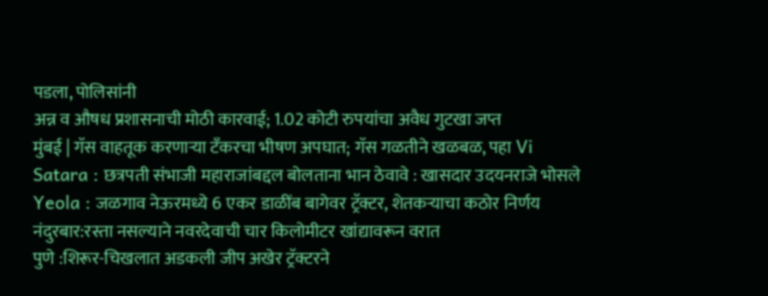पडला, पोलिसांनी
अन्न व औषध प्रशासनाची मोठी कारवाई; 1.02 कोटी रुपयांचा अवैध गुटखा जप्त
मुंबई | गॅस वाहतूक करणाऱ्या टँकरचा भीषण अपघात; गॅस गळतीने खळबळ, पहा Vi
Satara : छत्रपती संभाजी महाराजांबद्दल बोलताना भान ठेवावे : खासदार उदयनराजे भोसले
Yeola : जळगाव नेऊरमध्ये 6 एकर डाळींब बागेवर ट्रॅक्टर, शेतकऱ्याचा कठोर निर्णय
नंदुरबार:रस्ता नसल्याने नवरदेवाची चार किलोमीटर खांद्यावरून वरात
पुणे :शिरूर-चिखलात अडकली जीप अखेर ट्रॅक्टरने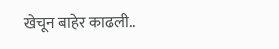खेचून बाहेर काढली..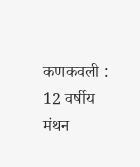कणकवली : 12 वर्षीय मंथन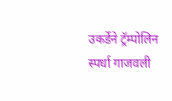उकर्डेने ट्रॅम्पोलिन स्पर्धा गाजवली